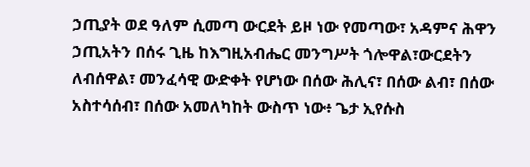ኃጢያት ወደ ዓለም ሲመጣ ውርደት ይዞ ነው የመጣው፣ አዳምና ሕዋን ኃጢአትን በሰሩ ጊዜ ከእግዚአብሔር መንግሥት ጎሎዋል፣ውርደትን ለብሰዋል፣ መንፈሳዊ ውድቀት የሆነው በሰው ሕሊና፣ በሰው ልብ፣ በሰው አስተሳሰብ፣ በሰው አመለካከት ውስጥ ነው፥ ጌታ ኢየሱስ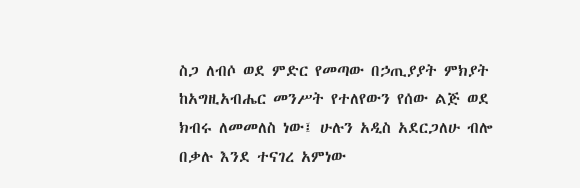ስጋ ለብሶ ወደ ምድር የመጣው በኃጢያያት ምክያት ከአግዚአብሔር መንሥት የተለየውን የሰው ልጅ ወደ ክብሩ ለመመለስ ነው፤ ሁሉን አዲስ አደርጋለሁ ብሎ በቃሉ እንደ ተናገረ አምነው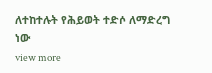ለተከተሉት የሕይወት ተድሶ ለማድረግ ነው
view more